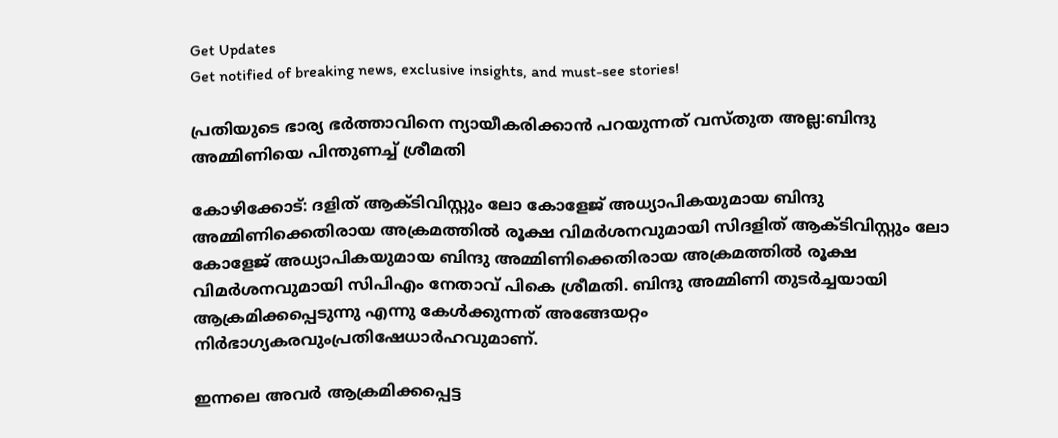Get Updates
Get notified of breaking news, exclusive insights, and must-see stories!

പ്രതിയുടെ ഭാര്യ ഭർത്താവിനെ ന്യായീകരിക്കാൻ പറയുന്നത് വസ്തുത അല്ല:ബിന്ദു അമ്മിണിയെ പിന്തുണച്ച് ശ്രീമതി

കോഴിക്കോട്: ദളിത് ആക്ടിവിസ്റ്റും ലോ കോളേജ് അധ്യാപികയുമായ ബിന്ദു അമ്മിണിക്കെതിരായ അക്രമത്തില്‍ രൂക്ഷ വിമർശനവുമായി സിദളിത് ആക്ടിവിസ്റ്റും ലോ കോളേജ് അധ്യാപികയുമായ ബിന്ദു അമ്മിണിക്കെതിരായ അക്രമത്തില്‍ രൂക്ഷ വിമർശനവുമായി സിപിഎം നേതാവ് പികെ ശ്രീമതി. ബിന്ദു അമ്മിണി തുടർച്ചയായി ആക്രമിക്കപ്പെടുന്നു എന്നു കേൾക്കുന്നത്‌ അങ്ങേയറ്റം നിർഭാഗ്യകരവുംപ്രതിഷേധാർഹവുമാണ്.

ഇന്നലെ അവർ ആക്രമിക്കപ്പെട്ട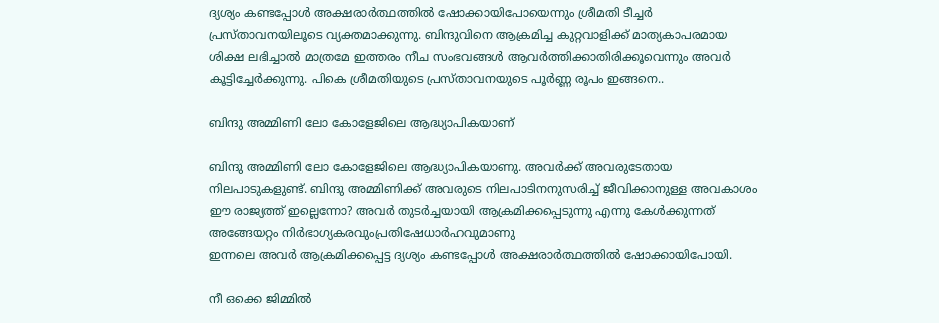ദ്യശ്യം കണ്ടപ്പോൾ അക്ഷരാർത്ഥത്തിൽ ഷോക്കായിപോയെന്നും ശ്രീമതി ടീച്ചർ പ്രസ്താവനയിലൂടെ വ്യക്തമാക്കുന്നു. ബിന്ദുവിനെ ആക്രമിച്ച കുറ്റവാളിക്ക്‌ മാത്യകാപരമായ ശിക്ഷ ലഭിച്ചാൽ മാത്രമേ ഇത്തരം നീച സംഭവങ്ങൾ ആവർത്തിക്കാതിരിക്കൂവെന്നും അവർ കൂട്ടിച്ചേർക്കുന്നു. പികെ ശ്രീമതിയുടെ പ്രസ്താവനയുടെ പൂർണ്ണ രൂപം ഇങ്ങനെ..

ബിന്ദു അമ്മിണി ലോ കോളേജിലെ ആദ്ധ്യാപികയാണ്

ബിന്ദു അമ്മിണി ലോ കോളേജിലെ ആദ്ധ്യാപികയാണു. അവർക്ക്‌ അവരുടേതായ നിലപാടുകളുണ്ട്‌. ബിന്ദു അമ്മിണിക്ക്‌ അവരുടെ നിലപാടിനനുസരിച്ച്‌ ജീവിക്കാനുള്ള അവകാശം ഈ രാജ്യത്ത്‌ ഇല്ലെന്നോ? അവർ തുടർച്ചയായി ആക്രമിക്കപ്പെടുന്നു എന്നു കേൾക്കുന്നത്‌ അങ്ങേയറ്റം നിർഭാഗ്യകരവുംപ്രതിഷേധാർഹവുമാണു
ഇന്നലെ അവർ ആക്രമിക്കപ്പെട്ട ദ്യശ്യം കണ്ടപ്പോൾ അക്ഷരാർത്ഥത്തിൽ ഷോക്കായിപോയി.

നീ ഒക്കെ ജിമ്മിൽ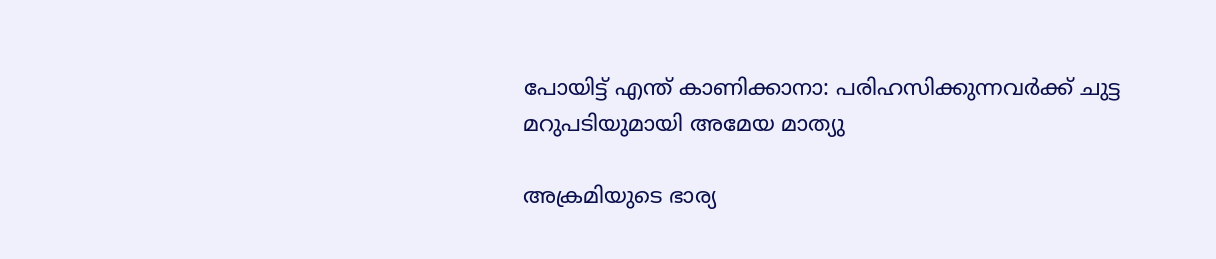പോയിട്ട് എന്ത് കാണിക്കാനാ: പരിഹസിക്കുന്നവർക്ക് ചുട്ട മറുപടിയുമായി അമേയ മാത്യു

അക്രമിയുടെ ഭാര്യ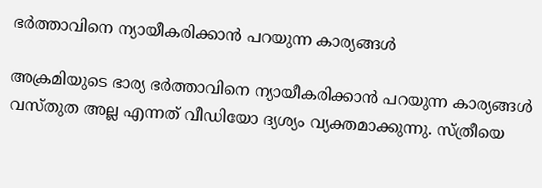ഭർത്താവിനെ ന്യായീകരിക്കാൻ പറയുന്ന കാര്യങ്ങൾ

അക്രമിയുടെ ഭാര്യ ഭർത്താവിനെ ന്യായീകരിക്കാൻ പറയുന്ന കാര്യങ്ങൾ വസ്തുത അല്ല എന്നത്‌ വീഡിയോ ദ്യശ്യം വ്യക്തമാക്കുന്നു. സ്ത്രീയെ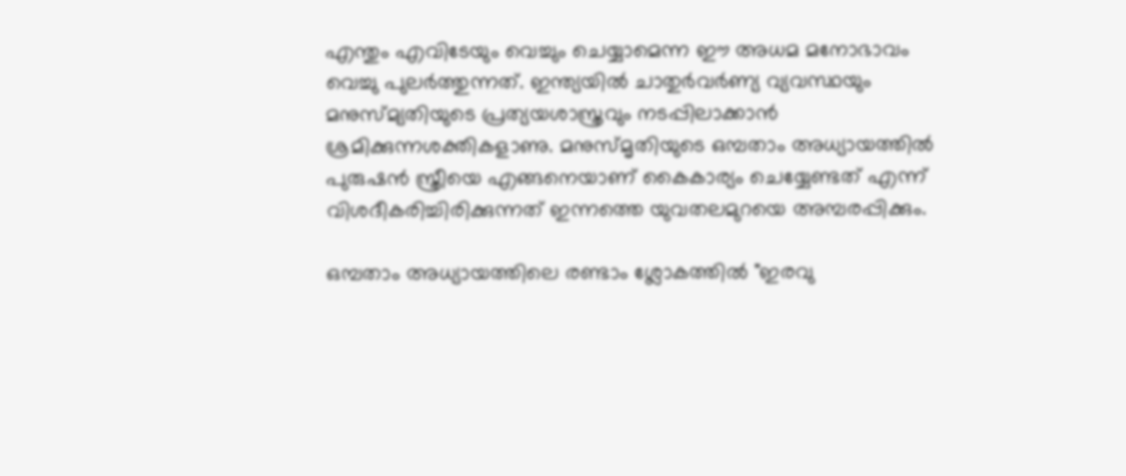എന്തും എവിടേയും വെച്ചും ചെയ്യാമെന്ന ഈ അധമ മനോഭാവം വെച്ചു പുലർത്തുന്നത്‌. ഇന്ത്യയിൽ ചാതുർവർണ്യ വ്യവസ്ഥയും മനുസ്മ്യതിയുടെ പ്രത്യയശാസ്ത്രവും നടപ്പിലാക്കാൻ ശ്രമിക്കുന്നശക്തികളാണു. മനുസ്മൃതിയുടെ ഒമ്പതാം അധ്യായത്തിൽ പുരുഷൻ സ്ത്രീയെ എങ്ങനെയാണ് കൈകാര്യം ചെയ്യേണ്ടത് എന്ന് വിശദീകരിച്ചിരിക്കുന്നത്‌ ഇന്നത്തെ യുവതലമുറയെ അമ്പരപ്പിക്കും.

ഒമ്പതാം അധ്യായത്തിലെ രണ്ടാം ശ്ലോകത്തിൽ "ഇരവു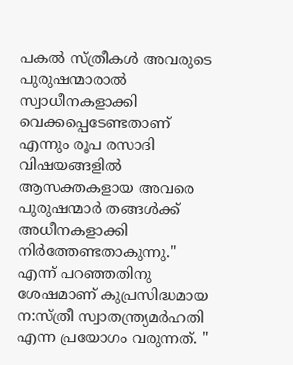പകൽ സ്ത്രീകൾ അവരുടെ പുരുഷന്മാരാൽ സ്വാധീനകളാക്കി വെക്കപ്പെടേണ്ടതാണ് എന്നും രൂപ രസാദി വിഷയങ്ങളിൽ ആസക്തകളായ അവരെ പുരുഷന്മാർ തങ്ങൾക്ക് അധീനകളാക്കി നിർത്തേണ്ടതാകുന്നു." എന്ന് പറഞ്ഞതിനു ശേഷമാണ് കുപ്രസിദ്ധമായ ന:സ്ത്രീ സ്വാതന്ത്ര്യമർഹതി എന്ന പ്രയോഗം വരുന്നത്. "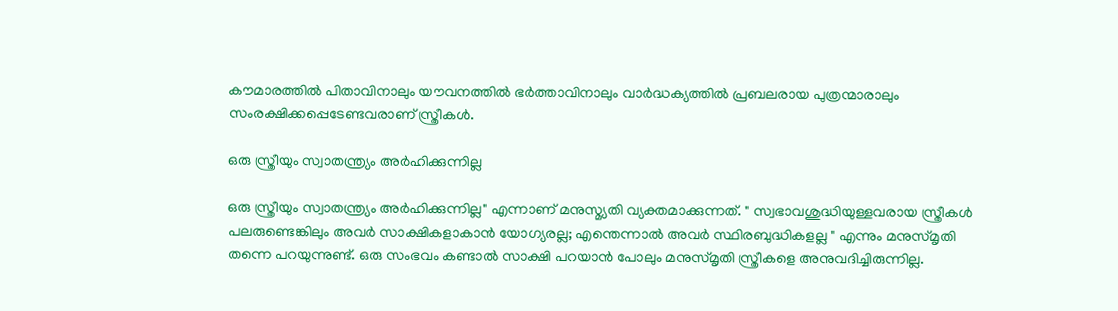കൗമാരത്തിൽ പിതാവിനാലും യൗവനത്തിൽ ഭർത്താവിനാലും വാർദ്ധക്യത്തിൽ പ്രബലരായ പുത്രന്മാരാലും സംരക്ഷിക്കപ്പെടേണ്ടവരാണ് സ്ത്രീകൾ.

ഒരു സ്ത്രീയും സ്വാതന്ത്ര്യം അർഹിക്കുന്നില്ല

ഒരു സ്ത്രീയും സ്വാതന്ത്ര്യം അർഹിക്കുന്നില്ല" എന്നാണ് മനുസ്മ്യതി വ്യക്തമാക്കുന്നത്. " സ്വഭാവശുദ്ധിയുള്ളവരായ സ്ത്രീകൾ പലരുണ്ടെങ്കിലും അവർ സാക്ഷികളാകാൻ യോഗ്യരല്ല; എന്തെന്നാൽ അവർ സ്ഥിരബുദ്ധികളല്ല " എന്നും മനുസ്മൃതി തന്നെ പറയുന്നുണ്ട്. ഒരു സംഭവം കണ്ടാൽ സാക്ഷി പറയാൻ പോലും മനുസ്മൃതി സ്ത്രീകളെ അനുവദിച്ചിരുന്നില്ല.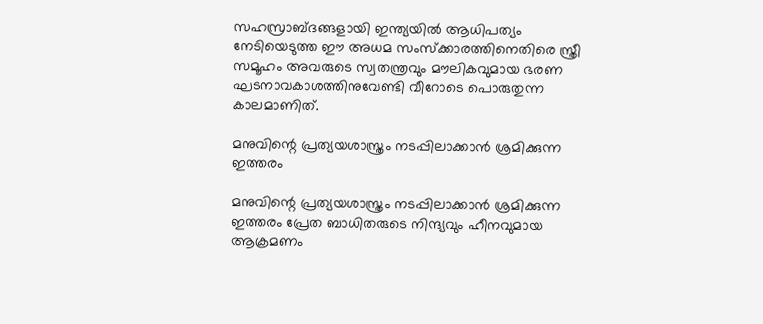സഹസ്രാബ്ദങ്ങളായി ഇന്ത്യയിൽ ആധിപത്യം നേടിയെടുത്ത ഈ അധമ സംസ്ക്കാരത്തിനെതിരെ സ്ത്രീ സമൂഹം അവരുടെ സ്വതന്ത്രവും മൗലികവുമായ ഭരണ ഘടനാവകാശത്തിനുവേണ്ടി വീറോടെ പൊരുതുന്ന കാലമാണിത്‌.

മനുവിന്റെ പ്രത്യയശാസ്ത്രം നടപ്പിലാക്കാൻ ശ്രമിക്കുന്ന ഇത്തരം

മനുവിന്റെ പ്രത്യയശാസ്ത്രം നടപ്പിലാക്കാൻ ശ്രമിക്കുന്ന ഇത്തരം പ്രേത ബാധിതരുടെ നിന്ദ്യവും ഹീനവുമായ ആക്രമണം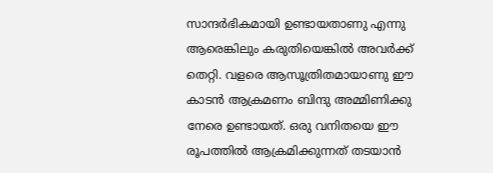സാന്ദർഭികമായി ഉണ്ടായതാണു എന്നു ആരെങ്കിലും കരുതിയെങ്കിൽ അവർക്ക്‌ തെറ്റി. വളരെ ആസൂത്രിതമായാണു ഈ കാടൻ ആക്രമണം ബിന്ദു അമ്മിണിക്കു നേരെ ഉണ്ടായത്‌. ഒരു വനിതയെ ഈ രൂപത്തിൽ ആക്രമിക്കുന്നത്‌ തടയാൻ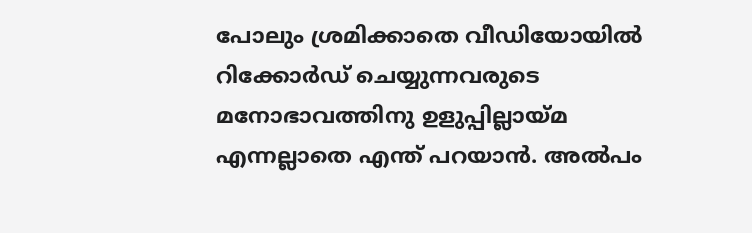പോലും ശ്രമിക്കാതെ വീഡിയോയിൽ റിക്കോർഡ്‌ ചെയ്യുന്നവരുടെ മനോഭാവത്തിനു ഉളുപ്പില്ലായ്മ എന്നല്ലാതെ എന്ത്‌ പറയാൻ. അൽപം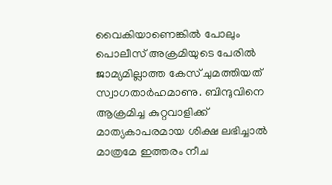വൈകിയാണെങ്കിൽ പോലും പൊലീസ്‌ അക്രമിയുടെ പേരിൽ ജാമ്യമില്ലാത്ത കേസ്‌ ചുമത്തിയത്‌ സ്വാഗതാർഹമാണു. ബിന്ദുവിനെ ആക്രമിച്ച കുറ്റവാളിക്ക്‌ മാത്യകാപരമായ ശിക്ഷ ലഭിച്ചാൽ മാത്രമേ ഇത്തരം നീച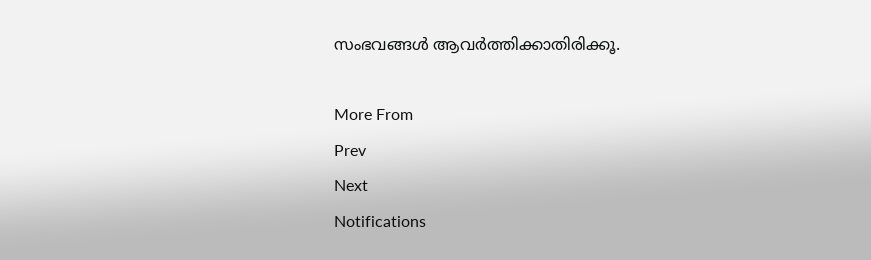സംഭവങ്ങൾ ആവർത്തിക്കാതിരിക്കൂ.

More From
Prev
Next
Notifications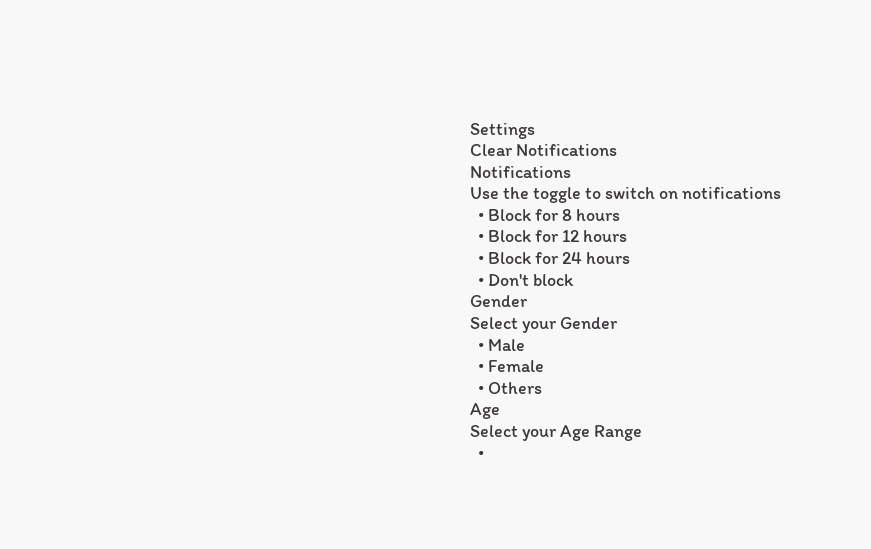Settings
Clear Notifications
Notifications
Use the toggle to switch on notifications
  • Block for 8 hours
  • Block for 12 hours
  • Block for 24 hours
  • Don't block
Gender
Select your Gender
  • Male
  • Female
  • Others
Age
Select your Age Range
  •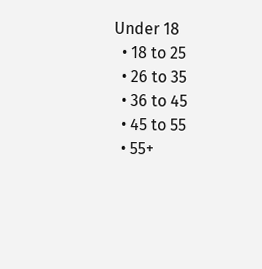Under 18
  • 18 to 25
  • 26 to 35
  • 36 to 45
  • 45 to 55
  • 55+